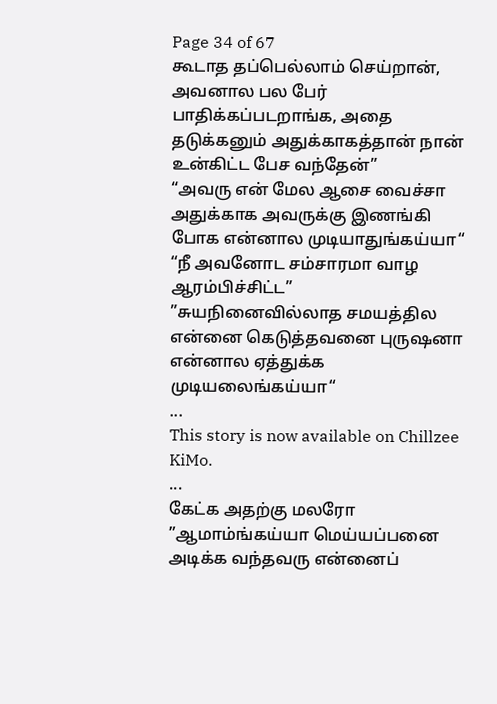Page 34 of 67
கூடாத தப்பெல்லாம் செய்றான், அவனால பல பேர் பாதிக்கப்படறாங்க, அதை தடுக்கனும் அதுக்காகத்தான் நான் உன்கிட்ட பேச வந்தேன்”
“அவரு என் மேல ஆசை வைச்சா அதுக்காக அவருக்கு இணங்கி போக என்னால முடியாதுங்கய்யா“
“நீ அவனோட சம்சாரமா வாழ ஆரம்பிச்சிட்ட”
”சுயநினைவில்லாத சமயத்தில என்னை கெடுத்தவனை புருஷனா என்னால ஏத்துக்க முடியலைங்கய்யா“
...
This story is now available on Chillzee KiMo.
...
கேட்க அதற்கு மலரோ
”ஆமாம்ங்கய்யா மெய்யப்பனை அடிக்க வந்தவரு என்னைப்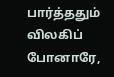பார்த்ததும் விலகிப் போனாரே,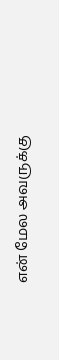என் மேல அவருக்கு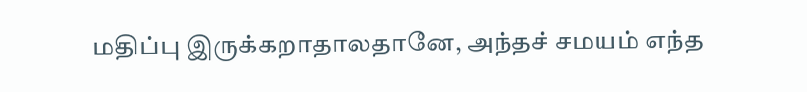மதிப்பு இருக்கறாதாலதானே, அந்தச் சமயம் எந்த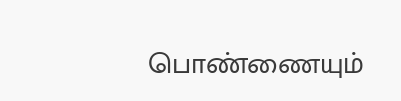பொண்ணையும்